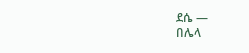ደሴ —
በሌላ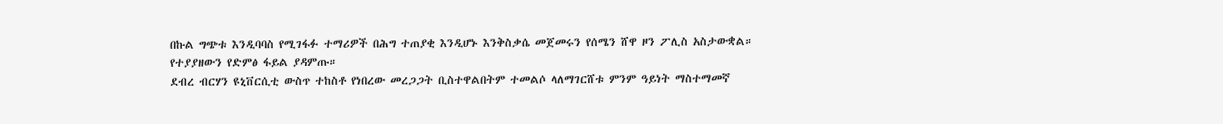በኩል ግጭቱ እንዲባባስ የሚገፋፉ ተማሪዎች በሕግ ተጠያቂ እንዲሆኑ እንቅስቃሴ መጀመሩን የሰሜን ሸዋ ዞን ፖሊስ አስታውቋል።
የተያያዘውን የድምፅ ፋይል ያዳምጡ።
ደብረ ብርሃን ዩኒቨርሲቲ ውስጥ ተከስቶ የነበረው መረጋጋት ቢስተዋልበትም ተመልሶ ላለማገርሸቱ ምንም ዓይነት ማስተማመኛ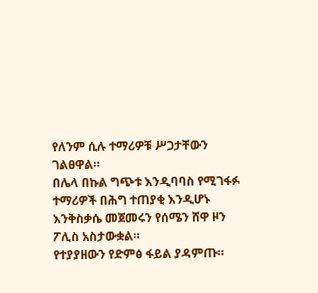የለንም ሲሉ ተማሪዎቹ ሥጋታቸውን ገልፀዋል።
በሌላ በኩል ግጭቱ እንዲባባስ የሚገፋፉ ተማሪዎች በሕግ ተጠያቂ እንዲሆኑ እንቅስቃሴ መጀመሩን የሰሜን ሸዋ ዞን ፖሊስ አስታውቋል።
የተያያዘውን የድምፅ ፋይል ያዳምጡ።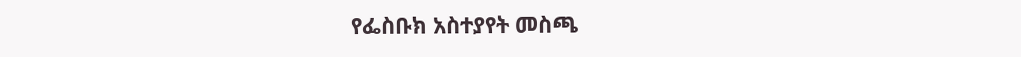የፌስቡክ አስተያየት መስጫ